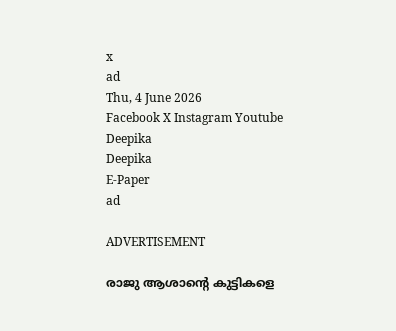x
ad
Thu, 4 June 2026
Facebook X Instagram Youtube
Deepika
Deepika
E-Paper
ad

ADVERTISEMENT

രാജു ആശാന്‍റെ കുട്ടികളെ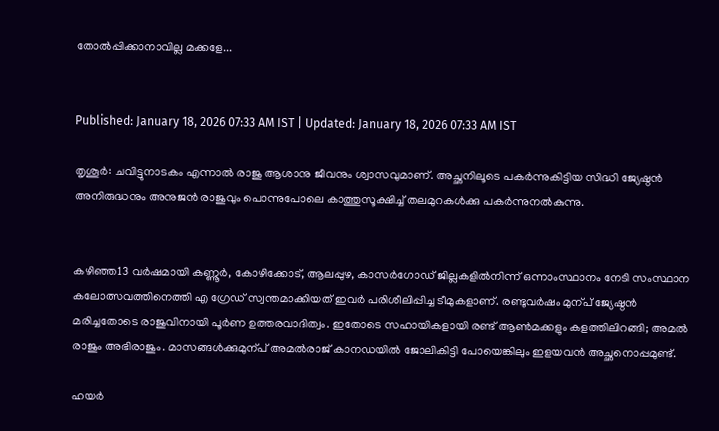തോൽപ്പിക്കാനാവില്ല മക്കളേ...


Published: January 18, 2026 07:33 AM IST | Updated: January 18, 2026 07:33 AM IST

തൃശൂർ: ചവിട്ടുനാടകം എന്നാൽ രാജു ആശാനു ജീവനും ശ്വാസവുമാണ്. അച്ഛനിലൂടെ പകർന്നുകിട്ടിയ സിദ്ധി ജ്യേഷ്ഠൻ അനിരുദ്ധനും അനുജൻ രാജുവും പൊന്നുപോലെ കാത്തുസൂക്ഷിച്ച് തലമുറകൾക്കു പകർന്നുനൽകുന്നു.


കഴിഞ്ഞ13 വർഷമായി കണ്ണൂർ, കോഴിക്കോട്, ആലപ്പുഴ, കാസർഗോഡ് ജില്ലകളിൽനിന്ന് ഒന്നാംസ്ഥാനം നേടി സംസ്ഥാന കലോത്സവത്തിനെത്തി എ ഗ്രേഡ് സ്വന്തമാക്കിയത് ഇവർ പരിശീലിപ്പിച്ച ടീമുകളാണ്. രണ്ടുവർഷം മുന്പ് ജ്യേഷ്ഠൻ മരിച്ചതോടെ രാജുവിനായി പൂർണ ഉത്തരവാദിത്വം. ഇതോടെ സഹായികളായി രണ്ട് ആണ്‍മക്കളും കളത്തിലിറങ്ങി; അമൽ രാജും അഭിരാജും. മാസങ്ങൾക്കുമുന്പ് അമൽരാജ് കാനഡയിൽ ജോലികിട്ടി പോയെങ്കിലും ഇളയവൻ അച്ഛനൊപ്പമുണ്ട്.

ഹയർ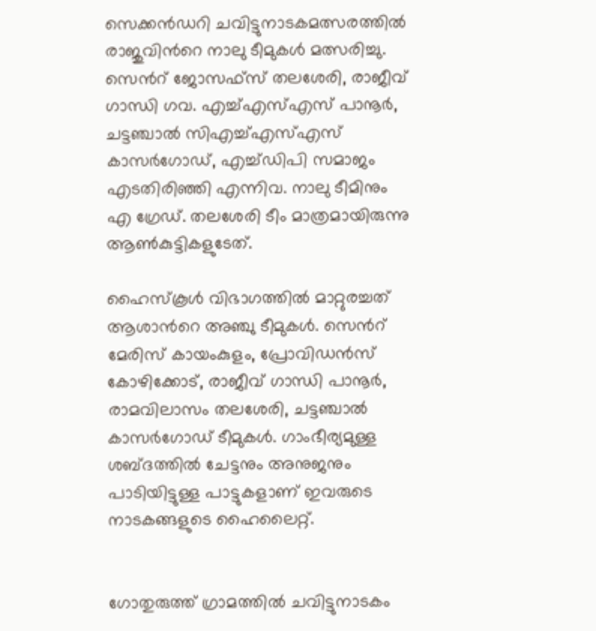സെക്കൻഡറി ചവിട്ടുനാടകമത്സരത്തിൽ രാജുവിന്‍റെ നാലു ടീമുകൾ മത്സരിച്ചു. സെന്‍റ് ജോസഫ്സ് തലശേരി, രാജീവ് ഗാന്ധി ഗവ. എച്ച്എസ്എസ് പാനൂർ, ചട്ടഞ്ചാൽ സിഎച്ച്എസ്എസ് കാസർഗോഡ്, എച്ച്ഡിപി സമാജം എടതിരിഞ്ഞി എന്നിവ. നാലു ടീമിനും എ ഗ്രേഡ്. തലശേരി ടീം മാത്രമായിരുന്നു ആണ്‍കുട്ടികളുടേത്.

ഹൈസ്കൂൾ വിഭാഗത്തിൽ മാറ്റുരച്ചത് ആശാന്‍റെ അഞ്ചു ടീമുകൾ. സെന്‍റ് മേരിസ് കായംകുളം, പ്രോവിഡൻസ് കോഴിക്കോട്, രാജീവ് ഗാന്ധി പാനൂർ, രാമവിലാസം തലശേരി, ചട്ടഞ്ചാൽ കാസർഗോഡ് ടീമുകൾ. ഗാംഭീര്യമുള്ള ശബ്ദത്തിൽ ചേട്ടനും അനുജനും പാടിയിട്ടുള്ള പാട്ടുകളാണ് ഇവരുടെ നാടകങ്ങളുടെ ഹൈലൈറ്റ്.


ഗോതുരുത്ത് ഗ്രാമത്തിൽ ചവിട്ടുനാടകം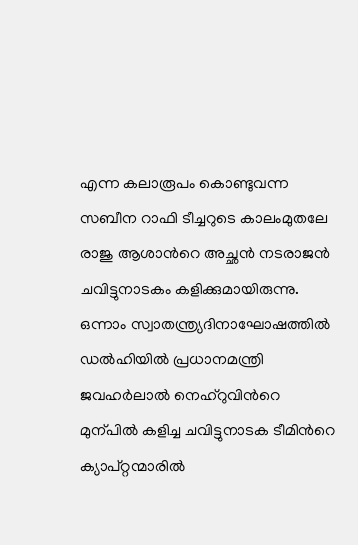എന്ന കലാരൂപം കൊണ്ടുവന്ന സബീന റാഫി ടീച്ചറുടെ കാലംമുതലേ രാജു ആശാന്‍റെ അച്ഛൻ നടരാജൻ ചവിട്ടുനാടകം കളിക്കുമായിരുന്നു. ഒന്നാം സ്വാതന്ത്ര്യദിനാഘോഷത്തിൽ ഡൽഹിയിൽ പ്രധാനമന്ത്രി ജവഹർലാൽ നെഹ്റുവിന്‍റെ മുന്പിൽ കളിച്ച ചവിട്ടുനാടക ടീമിന്‍റെ ക്യാപ്റ്റന്മാരിൽ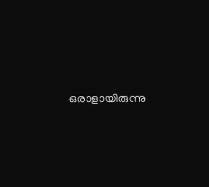ഒരാളായിരുന്നു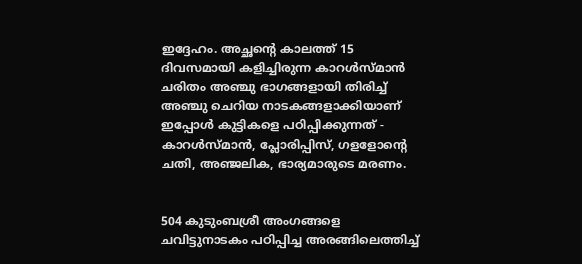ഇദ്ദേഹം. അച്ഛന്‍റെ കാലത്ത് 15 ദിവസമായി കളിച്ചിരുന്ന കാറൾസ്മാൻ ചരിതം അഞ്ചു ഭാഗങ്ങളായി തിരിച്ച് അഞ്ചു ചെറിയ നാടകങ്ങളാക്കിയാണ് ഇപ്പോൾ കുട്ടികളെ പഠിപ്പിക്കുന്നത് - കാറൾസ്മാൻ, പ്ലോരിപ്പിസ്, ഗളളോന്‍റെ ചതി, അഞ്ജലിക, ഭാര്യമാരുടെ മരണം.


504 കുടുംബശ്രീ അംഗങ്ങളെ ചവിട്ടുനാടകം പഠിപ്പിച്ച അരങ്ങിലെത്തിച്ച്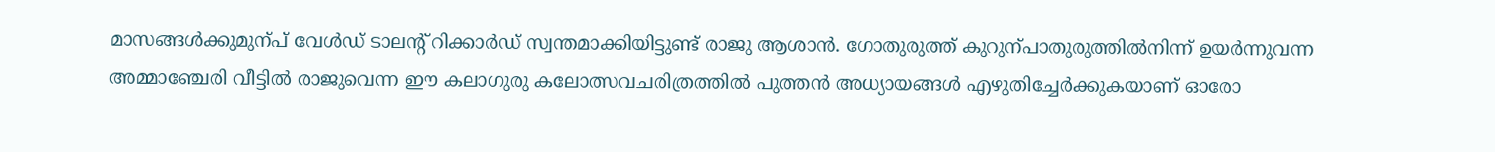മാസങ്ങൾക്കുമുന്പ് വേൾഡ് ടാലന്‍റ് റിക്കാർഡ് സ്വന്തമാക്കിയിട്ടുണ്ട് രാജു ആശാൻ. ഗോതുരുത്ത് കുറുന്പാതുരുത്തിൽനിന്ന് ഉയർന്നുവന്ന അമ്മാഞ്ചേരി വീട്ടിൽ രാജുവെന്ന ഈ കലാഗുരു കലോത്സവചരിത്രത്തിൽ പുത്തൻ അധ്യായങ്ങൾ എഴുതിച്ചേർക്കുകയാണ് ഓരോ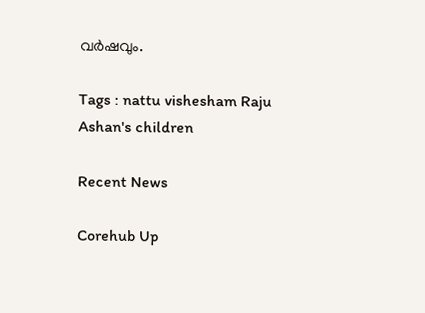വർഷവും.

Tags : nattu vishesham Raju Ashan's children

Recent News

Corehub Up